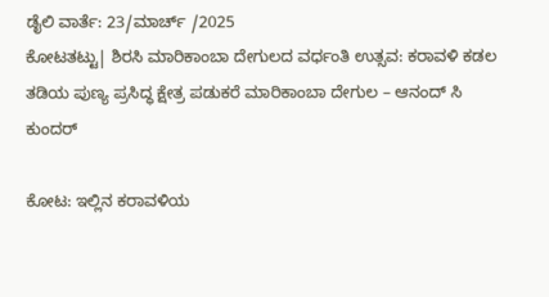ಡೈಲಿ ವಾರ್ತೆ: 23/ಮಾರ್ಚ್ /2025
ಕೋಟತಟ್ಟು| ಶಿರಸಿ ಮಾರಿಕಾಂಬಾ ದೇಗುಲದ ವರ್ಧಂತಿ ಉತ್ಸವ: ಕರಾವಳಿ ಕಡಲ ತಡಿಯ ಪುಣ್ಯ ಪ್ರಸಿದ್ಧ ಕ್ಷೇತ್ರ ಪಡುಕರೆ ಮಾರಿಕಾಂಬಾ ದೇಗುಲ – ಆನಂದ್ ಸಿ ಕುಂದರ್

ಕೋಟ: ಇಲ್ಲಿನ ಕರಾವಳಿಯ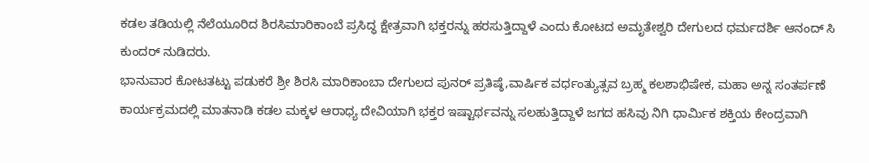ಕಡಲ ತಡಿಯಲ್ಲಿ ನೆಲೆಯೂರಿದ ಶಿರಸಿಮಾರಿಕಾಂಬೆ ಪ್ರಸಿದ್ಧ ಕ್ಷೇತ್ರವಾಗಿ ಭಕ್ತರನ್ನು ಹರಸುತ್ತಿದ್ದಾಳೆ ಎಂದು ಕೋಟದ ಅಮೃತೇಶ್ವರಿ ದೇಗುಲದ ಧರ್ಮದರ್ಶಿ ಆನಂದ್ ಸಿ ಕುಂದರ್ ನುಡಿದರು.
ಭಾನುವಾರ ಕೋಟತಟ್ಟು ಪಡುಕರೆ ಶ್ರೀ ಶಿರಸಿ ಮಾರಿಕಾಂಬಾ ದೇಗುಲದ ಪುನರ್ ಪ್ರತಿಷ್ಠೆ,ವಾರ್ಷಿಕ ವರ್ಧಂತ್ಯುತ್ಸವ ಬ್ರಹ್ಮ ಕಲಶಾಭಿಷೇಕ, ಮಹಾ ಅನ್ನ ಸಂತರ್ಪಣೆ ಕಾರ್ಯಕ್ರಮದಲ್ಲಿ ಮಾತನಾಡಿ ಕಡಲ ಮಕ್ಕಳ ಆರಾಧ್ಯ ದೇವಿಯಾಗಿ ಭಕ್ತರ ಇಷ್ಟಾರ್ಥವನ್ನು ಸಲಹುತ್ತಿದ್ದಾಳೆ ಜಗದ ಹಸಿವು ನಿಗಿ ಧಾರ್ಮಿಕ ಶಕ್ತಿಯ ಕೇಂದ್ರವಾಗಿ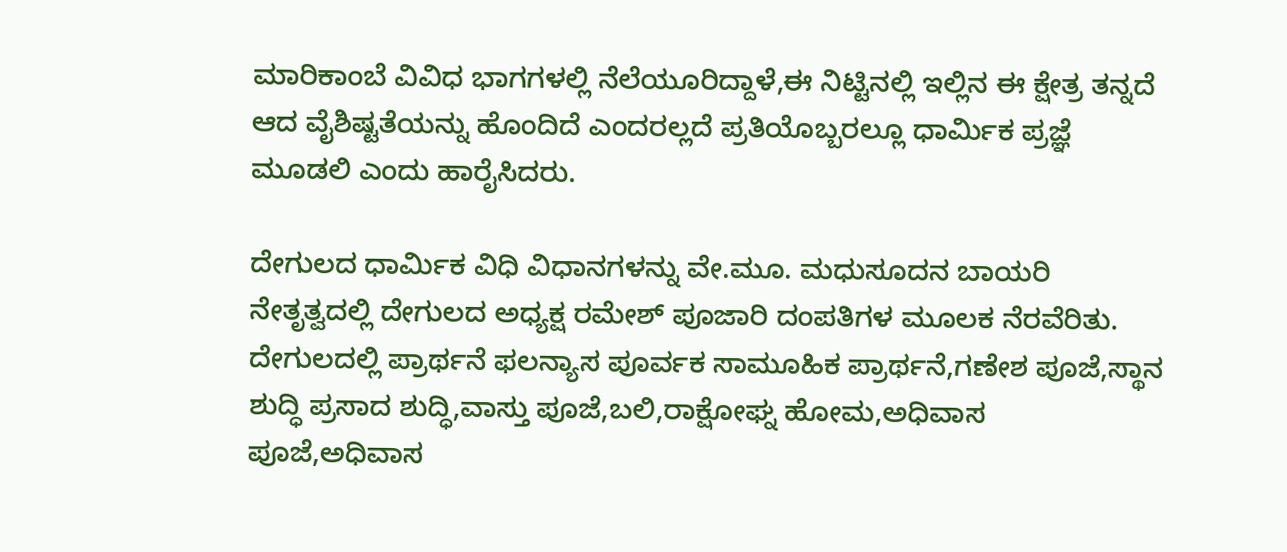ಮಾರಿಕಾಂಬೆ ವಿವಿಧ ಭಾಗಗಳಲ್ಲಿ ನೆಲೆಯೂರಿದ್ದಾಳೆ,ಈ ನಿಟ್ಟಿನಲ್ಲಿ ಇಲ್ಲಿನ ಈ ಕ್ಷೇತ್ರ ತನ್ನದೆ ಆದ ವೈಶಿಷ್ಟತೆಯನ್ನು ಹೊಂದಿದೆ ಎಂದರಲ್ಲದೆ ಪ್ರತಿಯೊಬ್ಬರಲ್ಲೂ ಧಾರ್ಮಿಕ ಪ್ರಜ್ಞೆ ಮೂಡಲಿ ಎಂದು ಹಾರೈಸಿದರು.

ದೇಗುಲದ ಧಾರ್ಮಿಕ ವಿಧಿ ವಿಧಾನಗಳನ್ನು ವೇ.ಮೂ. ಮಧುಸೂದನ ಬಾಯರಿ ನೇತೃತ್ವದಲ್ಲಿ ದೇಗುಲದ ಅಧ್ಯಕ್ಷ ರಮೇಶ್ ಪೂಜಾರಿ ದಂಪತಿಗಳ ಮೂಲಕ ನೆರವೆರಿತು.
ದೇಗುಲದಲ್ಲಿ ಪ್ರಾರ್ಥನೆ ಫಲನ್ಯಾಸ ಪೂರ್ವಕ ಸಾಮೂಹಿಕ ಪ್ರಾರ್ಥನೆ,ಗಣೇಶ ಪೂಜೆ,ಸ್ಥಾನ ಶುದ್ಧಿ ಪ್ರಸಾದ ಶುದ್ಧಿ,ವಾಸ್ತು ಪೂಜೆ,ಬಲಿ,ರಾಕ್ಷೋಘ್ನ ಹೋಮ,ಅಧಿವಾಸ ಪೂಜೆ,ಅಧಿವಾಸ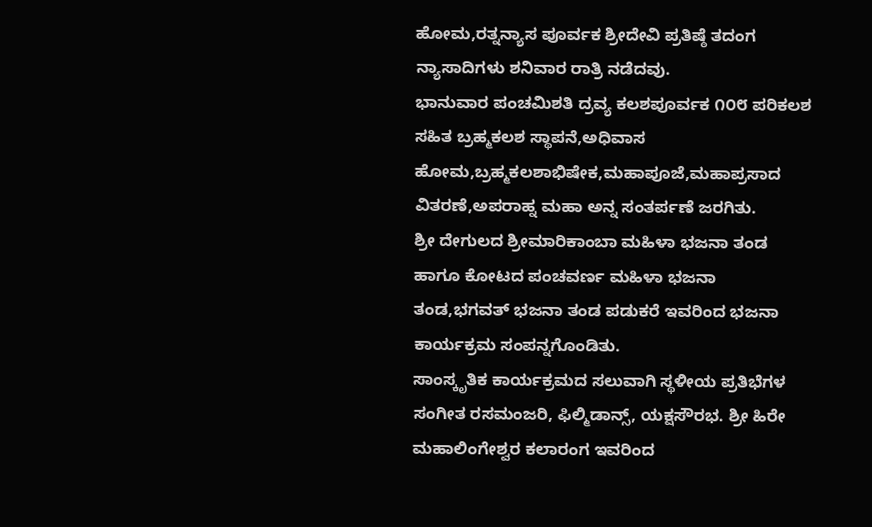ಹೋಮ,ರತ್ನನ್ಯಾಸ ಪೂರ್ವಕ ಶ್ರೀದೇವಿ ಪ್ರತಿಷ್ಠೆ ತದಂಗ ನ್ಯಾಸಾದಿಗಳು ಶನಿವಾರ ರಾತ್ರಿ ನಡೆದವು.
ಭಾನುವಾರ ಪಂಚಮಿಶತಿ ದ್ರವ್ಯ ಕಲಶಪೂರ್ವಕ ೧೦೮ ಪರಿಕಲಶ ಸಹಿತ ಬ್ರಹ್ಮಕಲಶ ಸ್ಥಾಪನೆ,ಅಧಿವಾಸ ಹೋಮ,ಬ್ರಹ್ಮಕಲಶಾಭಿಷೇಕ,ಮಹಾಪೂಜೆ,ಮಹಾಪ್ರಸಾದ ವಿತರಣೆ,ಅಪರಾಹ್ನ ಮಹಾ ಅನ್ನ ಸಂತರ್ಪಣೆ ಜರಗಿತು.
ಶ್ರೀ ದೇಗುಲದ ಶ್ರೀಮಾರಿಕಾಂಬಾ ಮಹಿಳಾ ಭಜನಾ ತಂಡ ಹಾಗೂ ಕೋಟದ ಪಂಚವರ್ಣ ಮಹಿಳಾ ಭಜನಾ ತಂಡ,ಭಗವತ್ ಭಜನಾ ತಂಡ ಪಡುಕರೆ ಇವರಿಂದ ಭಜನಾ ಕಾರ್ಯಕ್ರಮ ಸಂಪನ್ನಗೊಂಡಿತು.
ಸಾಂಸ್ಕೃತಿಕ ಕಾರ್ಯಕ್ರಮದ ಸಲುವಾಗಿ ಸ್ಥಳೀಯ ಪ್ರತಿಭೆಗಳ ಸಂಗೀತ ರಸಮಂಜರಿ, ಫಿಲ್ಮಿಡಾನ್ಸ್, ಯಕ್ಷಸೌರಭ. ಶ್ರೀ ಹಿರೇ ಮಹಾಲಿಂಗೇಶ್ವರ ಕಲಾರಂಗ ಇವರಿಂದ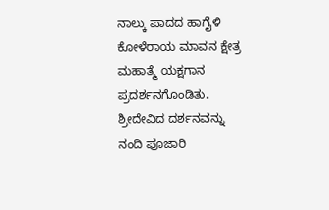ನಾಲ್ಕು ಪಾದದ ಹಾಗೈಳಿ ಕೋಳೆರಾಯ ಮಾವನ ಕ್ಷೇತ್ರ ಮಹಾತ್ಮೆ ಯಕ್ಷಗಾನ ಪ್ರದರ್ಶನಗೊಂಡಿತು.
ಶ್ರೀದೇವಿದ ದರ್ಶನವನ್ನು ನಂದಿ ಪೂಜಾರಿ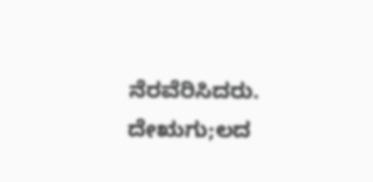ನೆರವೆರಿಸಿದರು. ದೇಋಗು;ಲದ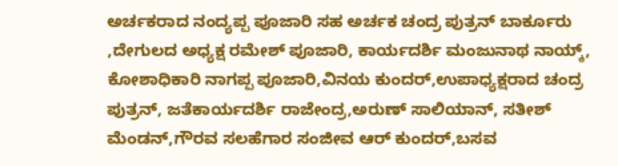ಅರ್ಚಕರಾದ ನಂದ್ಯಪ್ಪ ಪೂಜಾರಿ ಸಹ ಅರ್ಚಕ ಚಂದ್ರ ಪುತ್ರನ್ ಬಾರ್ಕೂರು ,ದೇಗುಲದ ಅಧ್ಯಕ್ಷ ರಮೇಶ್ ಪೂಜಾರಿ, ಕಾರ್ಯದರ್ಶಿ ಮಂಜುನಾಥ ನಾಯ್ಕ್, ಕೋಶಾಧಿಕಾರಿ ನಾಗಪ್ಪ ಪೂಜಾರಿ,ವಿನಯ ಕುಂದರ್,ಉಪಾಧ್ಯಕ್ಷರಾದ ಚಂದ್ರ ಪುತ್ರನ್, ಜತೆಕಾರ್ಯದರ್ಶಿ ರಾಜೇಂದ್ರ,ಅರುಣ್ ಸಾಲಿಯಾನ್, ಸತೀಶ್ ಮೆಂಡನ್,ಗೌರವ ಸಲಹೆಗಾರ ಸಂಜೀವ ಆರ್ ಕುಂದರ್,ಬಸವ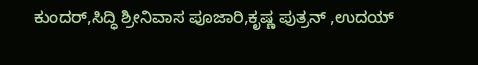ಕುಂದರ್,ಸಿದ್ಧಿ ಶ್ರೀನಿವಾಸ ಪೂಜಾರಿ,ಕೃಷ್ಣ ಪುತ್ರನ್ ,ಉದಯ್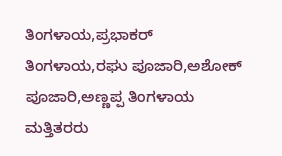ತಿಂಗಳಾಯ,ಪ್ರಭಾಕರ್ ತಿಂಗಳಾಯ,ರಘು ಪೂಜಾರಿ,ಅಶೋಕ್ ಪೂಜಾರಿ,ಅಣ್ಣಪ್ಪ ತಿಂಗಳಾಯ ಮತ್ತಿತರರು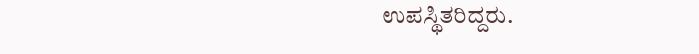ಉಪಸ್ಥಿತರಿದ್ದರು.